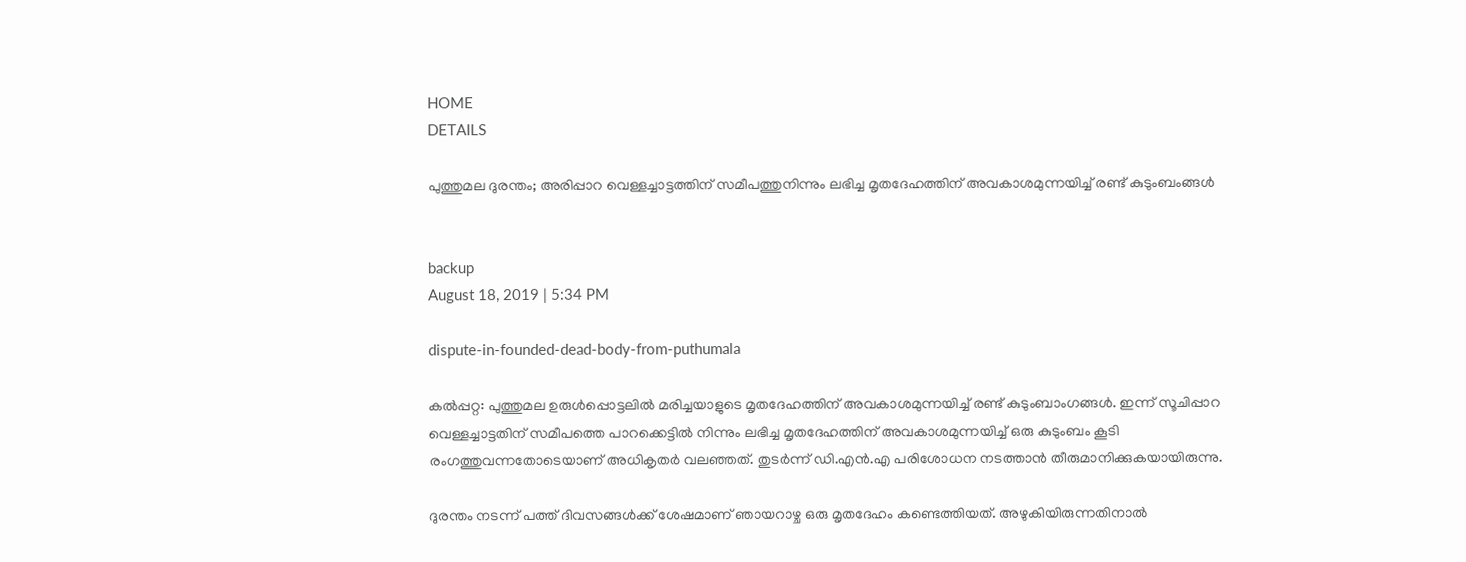HOME
DETAILS

പുത്തുമല ദുരന്തം; അരിപ്പാറ വെള്ളച്ചാട്ടത്തിന് സമീപത്തുനിന്നും ലഭിച്ച മൃതദേഹത്തിന് അവകാശമുന്നയിച്ച് രണ്ട് കുടുംബംങ്ങള്‍


backup
August 18, 2019 | 5:34 PM

dispute-in-founded-dead-body-from-puthumala

കല്‍പ്പറ്റ: പുത്തുമല ഉരുള്‍പ്പൊട്ടലില്‍ മരിച്ചയാളുടെ മൃതദേഹത്തിന് അവകാശമുന്നയിച്ച് രണ്ട് കുടുംബാംഗങ്ങള്‍. ഇന്ന് സൂചിപ്പാറ വെള്ളച്ചാട്ടതിന് സമീപത്തെ പാറക്കെട്ടില്‍ നിന്നും ലഭിച്ച മൃതദേഹത്തിന് അവകാശമുന്നയിച്ച് ഒരു കുടുംബം കൂടി രംഗത്തുവന്നതോടെയാണ് അധികൃതര്‍ വലഞ്ഞത്. തുടര്‍ന്ന് ഡി.എന്‍.എ പരിശോധന നടത്താന്‍ തീരുമാനിക്കുകയായിരുന്നു.

ദുരന്തം നടന്ന് പത്ത് ദിവസങ്ങള്‍ക്ക് ശേഷമാണ് ഞായറാഴ്ച ഒരു മൃതദേഹം കണ്ടെത്തിയത്. അഴുകിയിരുന്നതിനാല്‍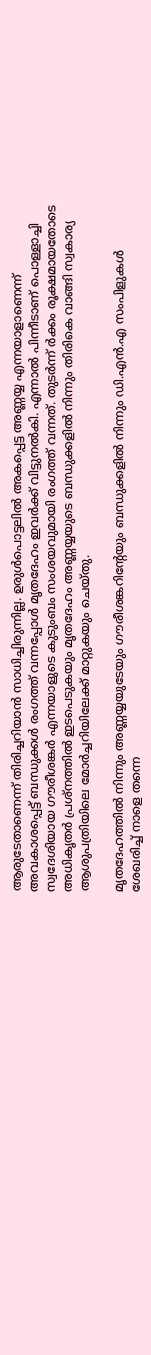ആരുടേതാണെന്ന് തിരിച്ചറിയാന്‍ സാധിച്ചിരുന്നില്ല. ഉരുള്‍പൊട്ടലില്‍ അകപ്പെട്ട അണ്ണയ്യ എന്നയാളാണെന്ന് അവകാശപ്പെട്ട് ബന്ധുക്കള്‍ രംഗത്ത് വന്നപ്പോള്‍ മൃതദേഹം ഇവര്‍ക്ക് വിട്ടുനല്‍കി. എന്നാല്‍ പിന്നീടാണ് പൊള്ളാച്ചി സ്വദേശിയായ ഗൗരീശങ്കര്‍ എന്നയാളുടെ കുടുംബം സംശയവുമായി രംഗത്ത് വന്നത്. തുടര്‍ന്ന് ര്‍ക്കം രൂക്ഷമായതോടെ അധികൃതര്‍ പ്രശ്‌നത്തില്‍ ഇടപെടുകയും മൃതദേഹം അണ്ണയ്യയുടെ ബന്ധുക്കളില്‍ നിന്നും തിരികെ വാങ്ങി സ്വകാര്യ ആശുപത്രിയിലെ മോര്‍ച്ചറിയിലേക്ക് മാറ്റുകയും ചെയ്തു.

മൃതദേഹത്തില്‍ നിന്നും അണ്ണയ്യയുടേയും ഗൗരീശങ്കറിന്റേയും ബന്ധുക്കളില്‍ നിന്നും ഡി.എന്‍.എ സംപിളുകള്‍ ശേഖരിച്ച് നാളെ തന്നെ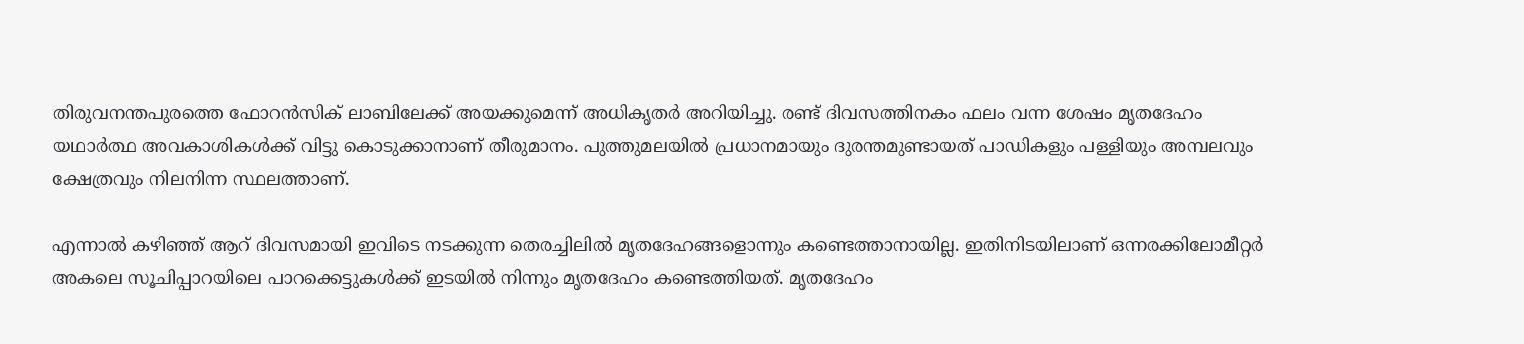തിരുവനന്തപുരത്തെ ഫോറന്‍സിക് ലാബിലേക്ക് അയക്കുമെന്ന് അധികൃതര്‍ അറിയിച്ചു. രണ്ട് ദിവസത്തിനകം ഫലം വന്ന ശേഷം മൃതദേഹം യഥാര്‍ത്ഥ അവകാശികള്‍ക്ക് വിട്ടു കൊടുക്കാനാണ് തീരുമാനം. പുത്തുമലയില്‍ പ്രധാനമായും ദുരന്തമുണ്ടായത് പാഡികളും പള്ളിയും അമ്പലവും ക്ഷേത്രവും നിലനിന്ന സ്ഥലത്താണ്.

എന്നാല്‍ കഴിഞ്ഞ് ആറ് ദിവസമായി ഇവിടെ നടക്കുന്ന തെരച്ചിലില്‍ മൃതദേഹങ്ങളൊന്നും കണ്ടെത്താനായില്ല. ഇതിനിടയിലാണ് ഒന്നരക്കിലോമീറ്റര്‍ അകലെ സൂചിപ്പാറയിലെ പാറക്കെട്ടുകള്‍ക്ക് ഇടയില്‍ നിന്നും മൃതദേഹം കണ്ടെത്തിയത്. മൃതദേഹം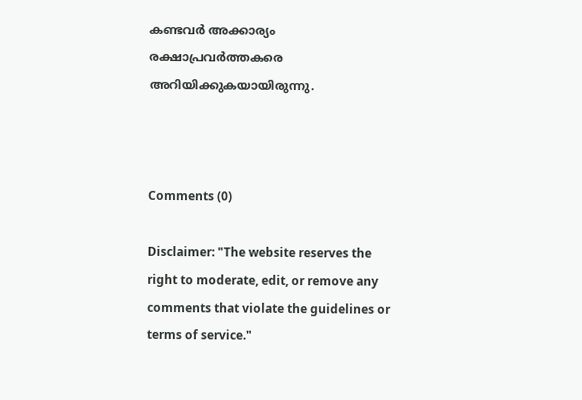കണ്ടവര്‍ അക്കാര്യം രക്ഷാപ്രവര്‍ത്തകരെ അറിയിക്കുകയായിരുന്നു.



Comments (0)

Disclaimer: "The website reserves the right to moderate, edit, or remove any comments that violate the guidelines or terms of service."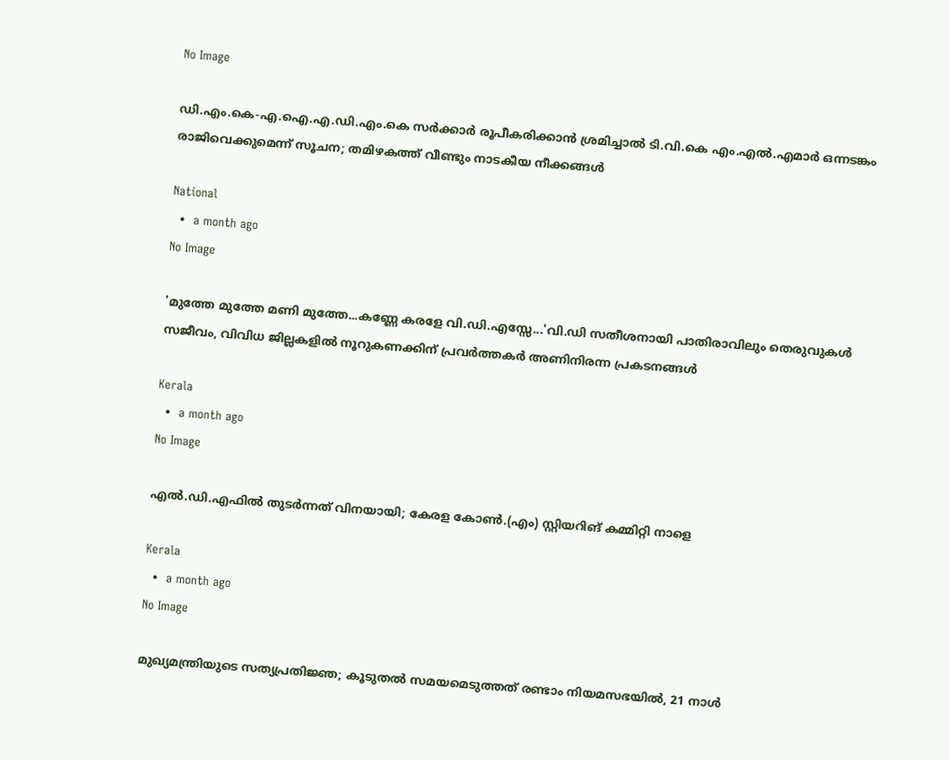No Image

ഡി.എം.കെ-എ.ഐ.എ.ഡി.എം.കെ സർക്കാർ രൂപീകരിക്കാൻ ശ്രമിച്ചാൽ ടി.വി.കെ എം.എൽ.എമാർ ഒന്നടങ്കം രാജിവെക്കുമെന്ന് സൂചന; തമിഴകത്ത് വീണ്ടും നാടകീയ നീക്കങ്ങൾ

National
  •  a month ago
No Image

'മുത്തേ മുത്തേ മണി മുത്തേ...കണ്ണേ കരളേ വി.ഡി.എസ്സേ...'വി.ഡി സതീശനായി പാതിരാവിലും തെരുവുകള്‍ സജീവം, വിവിധ ജില്ലകളില്‍ നൂറുകണക്കിന് പ്രവര്‍ത്തകര്‍ അണിനിരന്ന പ്രകടനങ്ങള്‍

Kerala
  •  a month ago
No Image

എല്‍.ഡി.എഫില്‍ തുടര്‍ന്നത് വിനയായി; കേരള കോണ്‍.(എം) സ്റ്റിയറിങ് കമ്മിറ്റി നാളെ

Kerala
  •  a month ago
No Image

മുഖ്യമന്ത്രിയുടെ സത്യപ്രതിജ്ഞ; കൂടുതല്‍ സമയമെടുത്തത് രണ്ടാം നിയമസഭയില്‍, 21 നാള്‍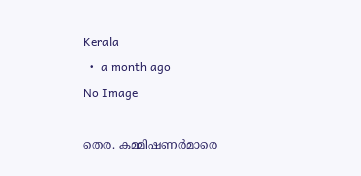Kerala
  •  a month ago
No Image

തെര. കമ്മിഷണർമാരെ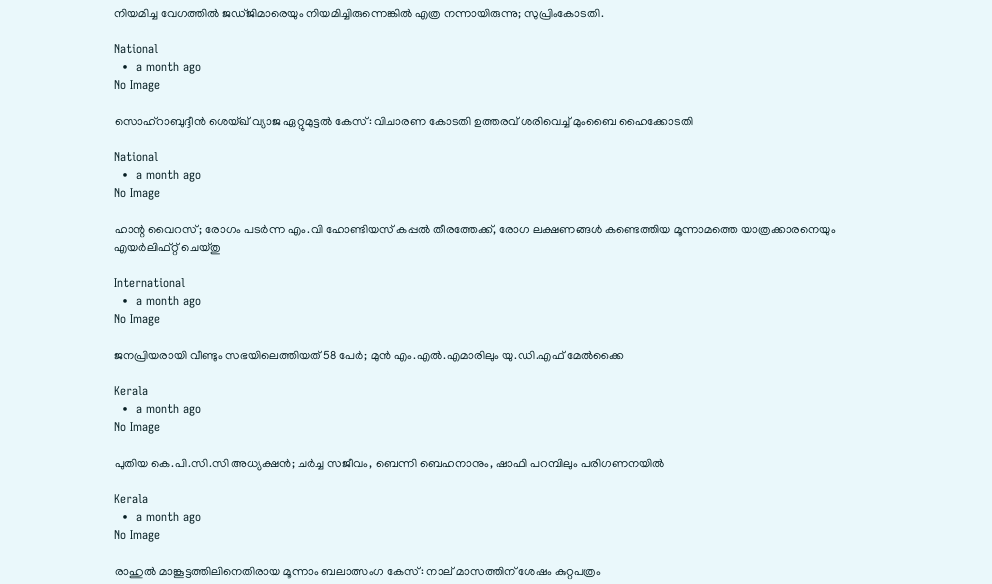നിയമിച്ച വേഗത്തിൽ ജഡ്ജിമാരെയും നിയമിച്ചിരുന്നെങ്കിൽ എത്ര നന്നായിരുന്നു; സുപ്രിംകോടതി.

National
  •  a month ago
No Image

സൊഹ്‌റാബുദ്ദീന്‍ ശെയ്ഖ് വ്യാജ ഏറ്റുമുട്ടല്‍ കേസ്: വിചാരണ കോടതി ഉത്തരവ് ശരിവെച്ച് മുംബൈ ഹൈക്കോടതി

National
  •  a month ago
No Image

ഹാന്റ വൈറസ്; രോഗം പടർന്ന എം.വി ഹോണ്ടിയസ് കപ്പൽ തീരത്തേക്ക്, രോഗ ലക്ഷണങ്ങള്‍ കണ്ടെത്തിയ മൂന്നാമത്തെ യാത്രക്കാരനെയും എയര്‍ലിഫ്റ്റ് ചെയ്തു

International
  •  a month ago
No Image

ജനപ്രിയരായി വീണ്ടും സഭയിലെത്തിയത് 58 പേർ; മുൻ എം.എൽ.എമാരിലും യു.ഡി.എഫ് മേൽക്കൈ

Kerala
  •  a month ago
No Image

പുതിയ കെ.പി.സി.സി അധ്യക്ഷൻ; ചർച്ച സജീവം, ബെന്നി ബെഹനാനും, ഷാഫി പറമ്പിലും പരിഗണനയിൽ

Kerala
  •  a month ago
No Image

രാഹുൽ മാങ്കൂട്ടത്തിലിനെതിരായ മൂന്നാം ബലാത്സംഗ കേസ്: നാല് മാസത്തിന് ശേഷം കുറ്റപത്രം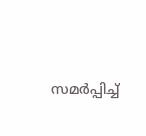സമർപ്പിച്ച്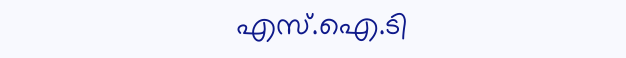എസ്.ഐ.ടി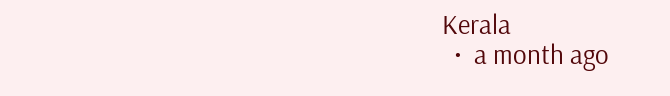Kerala
  •  a month ago